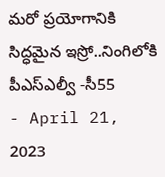మరో ప్రయోగానికి సిద్ధమైన ఇస్రో..నింగిలోకి పీఎస్ఎల్వీ -సీ55
- April 21, 2023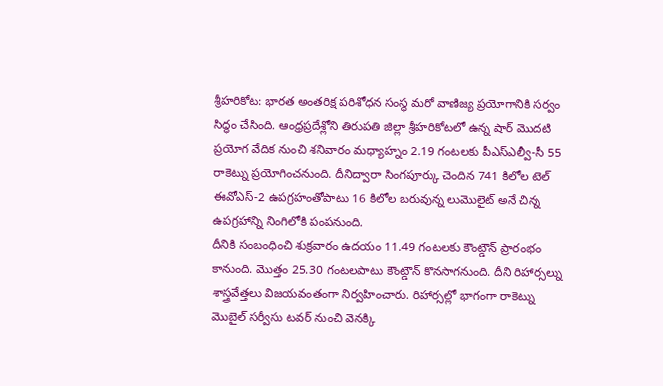శ్రీహరికోట: భారత అంతరిక్ష పరిశోధన సంస్థ మరో వాణిజ్య ప్రయోగానికి సర్వం సిద్ధం చేసింది. ఆంధ్రప్రదేశ్లోని తిరుపతి జిల్లా శ్రీహరికోటలో ఉన్న షార్ మొదటి ప్రయోగ వేదిక నుంచి శనివారం మధ్యాహ్నం 2.19 గంటలకు పీఎస్ఎల్వీ-సీ 55 రాకెట్ను ప్రయోగించనుంది. దీనిద్వారా సింగపూర్కు చెందిన 741 కిలోల టెల్ ఈవోఎస్-2 ఉపగ్రహంతోపాటు 16 కిలోల బరువున్న లుమొలైట్ అనే చిన్న ఉపగ్రహాన్ని నింగిలోకి పంపనుంది.
దీనికి సంబంధించి శుక్రవారం ఉదయం 11.49 గంటలకు కౌంట్డౌన్ ప్రారంభం కానుంది. మొత్తం 25.30 గంటలపాటు కౌంట్డౌన్ కొనసాగనుంది. దీని రిహార్సల్ను శాస్త్రవేత్తలు విజయవంతంగా నిర్వహించారు. రిహార్సల్లో భాగంగా రాకెట్ను మొబైల్ సర్వీసు టవర్ నుంచి వెనక్కి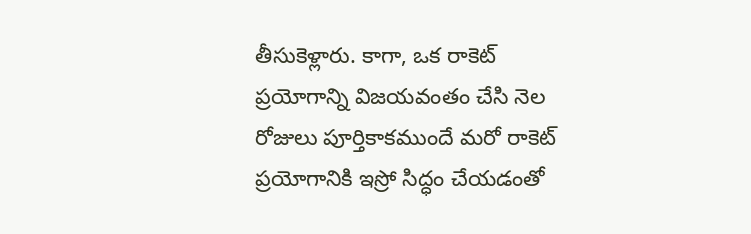తీసుకెళ్లారు. కాగా, ఒక రాకెట్ ప్రయోగాన్ని విజయవంతం చేసి నెల రోజులు పూర్తికాకముందే మరో రాకెట్ ప్రయోగానికి ఇస్రో సిద్ధం చేయడంతో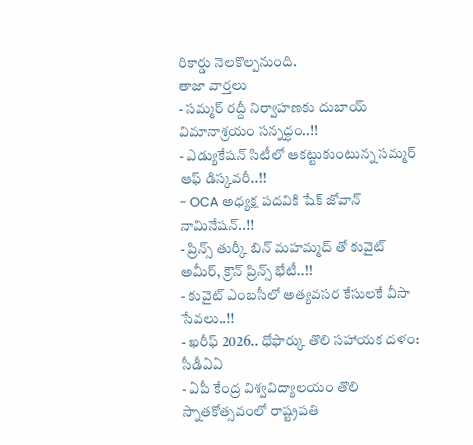రికార్డు నెలకొల్పనుంది.
తాజా వార్తలు
- సమ్మర్ రద్దీ నిర్వాహణకు దుబాయ్ విమానాశ్రయం సన్నద్ధం..!!
- ఎడ్యుకేషన్ సిటీలో ఆకట్టుకుంటున్న సమ్మర్ ఆఫ్ డిస్కవరీ..!!
- OCA అధ్యక్ష పదవికి షేక్ జోవాన్ నామినేషన్..!!
- ప్రిన్స్ తుర్కీ బిన్ మహమ్మద్ తో కువైట్ అమీర్, క్రౌన్ ప్రిన్స్ భేటీ..!!
- కువైట్ ఎంబసీలో అత్యవసర కేసులకే వీసా సేవలు..!!
- ఖరీఫ్ 2026.. ధోఫార్కు తొలి సహాయక దళం: సీడీఏఏ
- ఏపీ కేంద్ర విశ్వవిద్యాలయం తొలి స్నాతకోత్సవంలో రాష్ట్రపతి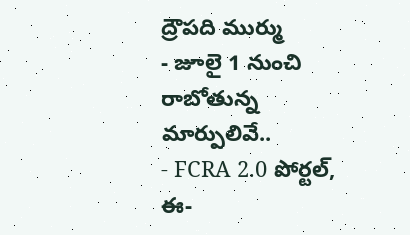ద్రౌపది ముర్ము
- జూలై 1 నుంచి రాబోతున్న మార్పులివే..
- FCRA 2.0 పోర్టల్, ఈ-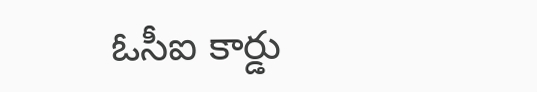ఓసీఐ కార్డు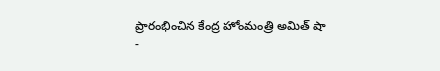ప్రారంభించిన కేంద్ర హోంమంత్రి అమిత్ షా
-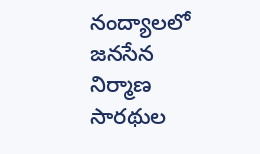నంద్యాలలో జనసేన నిర్మాణ సారథుల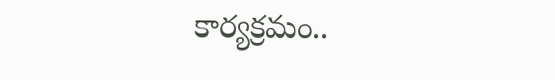కార్యక్రమం..